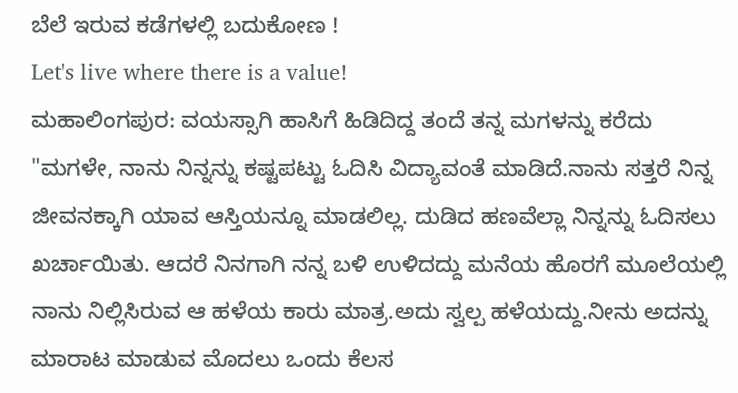ಬೆಲೆ ಇರುವ ಕಡೆಗಳಲ್ಲಿ ಬದುಕೋಣ !
Let's live where there is a value!
ಮಹಾಲಿಂಗಪುರ: ವಯಸ್ಸಾಗಿ ಹಾಸಿಗೆ ಹಿಡಿದಿದ್ದ ತಂದೆ ತನ್ನ ಮಗಳನ್ನು ಕರೆದು "ಮಗಳೇ, ನಾನು ನಿನ್ನನ್ನು ಕಷ್ಟಪಟ್ಟು ಓದಿಸಿ ವಿದ್ಯಾವಂತೆ ಮಾಡಿದೆ.ನಾನು ಸತ್ತರೆ ನಿನ್ನ ಜೀವನಕ್ಕಾಗಿ ಯಾವ ಆಸ್ತಿಯನ್ನೂ ಮಾಡಲಿಲ್ಲ. ದುಡಿದ ಹಣವೆಲ್ಲಾ ನಿನ್ನನ್ನು ಓದಿಸಲು ಖರ್ಚಾಯಿತು. ಆದರೆ ನಿನಗಾಗಿ ನನ್ನ ಬಳಿ ಉಳಿದದ್ದು ಮನೆಯ ಹೊರಗೆ ಮೂಲೆಯಲ್ಲಿ ನಾನು ನಿಲ್ಲಿಸಿರುವ ಆ ಹಳೆಯ ಕಾರು ಮಾತ್ರ.ಅದು ಸ್ವಲ್ಪ ಹಳೆಯದ್ದು.ನೀನು ಅದನ್ನು ಮಾರಾಟ ಮಾಡುವ ಮೊದಲು ಒಂದು ಕೆಲಸ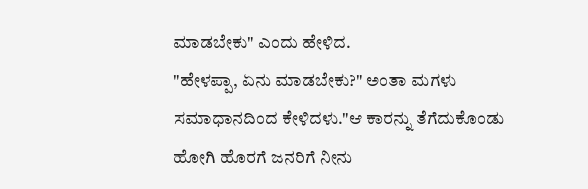ಮಾಡಬೇಕು" ಎಂದು ಹೇಳಿದ.
"ಹೇಳಪ್ಪಾ, ಏನು ಮಾಡಬೇಕು?" ಅಂತಾ ಮಗಳು ಸಮಾಧಾನದಿಂದ ಕೇಳಿದಳು."ಆ ಕಾರನ್ನು ತೆಗೆದುಕೊಂಡು ಹೋಗಿ ಹೊರಗೆ ಜನರಿಗೆ ನೀನು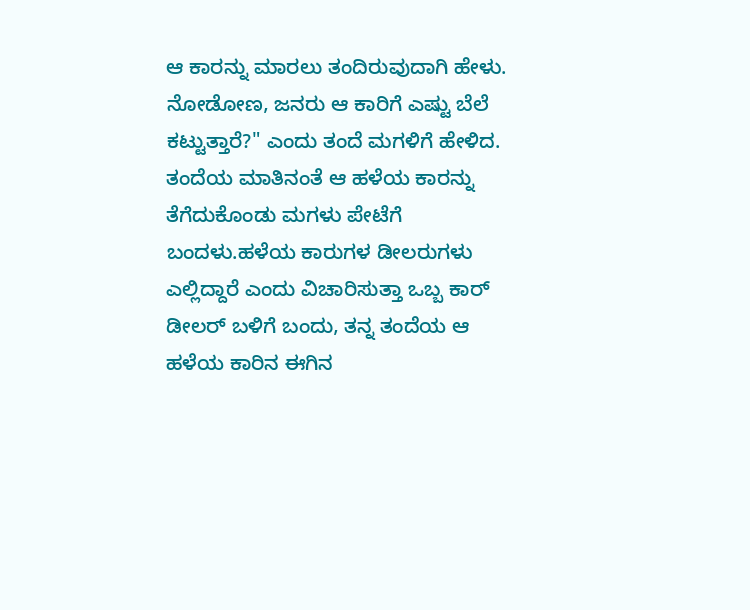ಆ ಕಾರನ್ನು ಮಾರಲು ತಂದಿರುವುದಾಗಿ ಹೇಳು. ನೋಡೋಣ, ಜನರು ಆ ಕಾರಿಗೆ ಎಷ್ಟು ಬೆಲೆ ಕಟ್ಟುತ್ತಾರೆ?" ಎಂದು ತಂದೆ ಮಗಳಿಗೆ ಹೇಳಿದ.
ತಂದೆಯ ಮಾತಿನಂತೆ ಆ ಹಳೆಯ ಕಾರನ್ನು ತೆಗೆದುಕೊಂಡು ಮಗಳು ಪೇಟೆಗೆ ಬಂದಳು.ಹಳೆಯ ಕಾರುಗಳ ಡೀಲರುಗಳು ಎಲ್ಲಿದ್ದಾರೆ ಎಂದು ವಿಚಾರಿಸುತ್ತಾ ಒಬ್ಬ ಕಾರ್ ಡೀಲರ್ ಬಳಿಗೆ ಬಂದು, ತನ್ನ ತಂದೆಯ ಆ ಹಳೆಯ ಕಾರಿನ ಈಗಿನ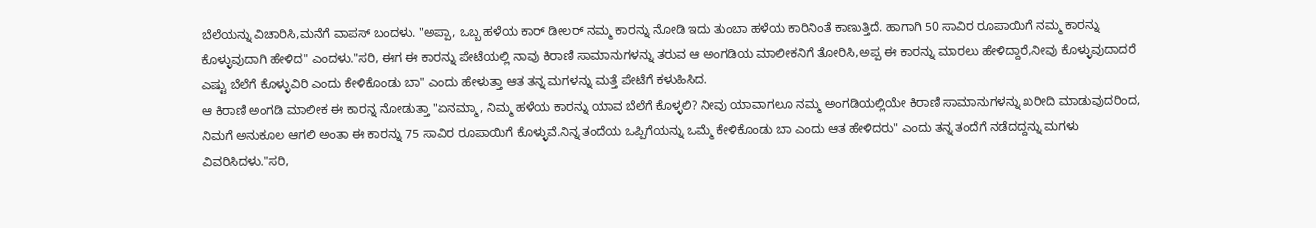ಬೆಲೆಯನ್ನು ವಿಚಾರಿಸಿ,ಮನೆಗೆ ವಾಪಸ್ ಬಂದಳು. "ಅಪ್ಪಾ, ಒಬ್ಬ ಹಳೆಯ ಕಾರ್ ಡೀಲರ್ ನಮ್ಮ ಕಾರನ್ನು ನೋಡಿ ಇದು ತುಂಬಾ ಹಳೆಯ ಕಾರಿನಿಂತೆ ಕಾಣುತ್ತಿದೆ. ಹಾಗಾಗಿ 50 ಸಾವಿರ ರೂಪಾಯಿಗೆ ನಮ್ಮ ಕಾರನ್ನು ಕೊಳ್ಳುವುದಾಗಿ ಹೇಳಿದ" ಎಂದಳು."ಸರಿ, ಈಗ ಈ ಕಾರನ್ನು ಪೇಟೆಯಲ್ಲಿ ನಾವು ಕಿರಾಣಿ ಸಾಮಾನುಗಳನ್ನು ತರುವ ಆ ಅಂಗಡಿಯ ಮಾಲೀಕನಿಗೆ ತೋರಿಸಿ,ಅಪ್ಪ ಈ ಕಾರನ್ನು ಮಾರಲು ಹೇಳಿದ್ದಾರೆ,ನೀವು ಕೊಳ್ಳುವುದಾದರೆ ಎಷ್ಟು ಬೆಲೆಗೆ ಕೊಳ್ಳುವಿರಿ ಎಂದು ಕೇಳಿಕೊಂಡು ಬಾ" ಎಂದು ಹೇಳುತ್ತಾ ಆತ ತನ್ನ ಮಗಳನ್ನು ಮತ್ತೆ ಪೇಟೆಗೆ ಕಳುಹಿಸಿದ.
ಆ ಕಿರಾಣಿ ಅಂಗಡಿ ಮಾಲೀಕ ಈ ಕಾರನ್ನ ನೋಡುತ್ತಾ "ಏನಮ್ಮಾ, ನಿಮ್ಮ ಹಳೆಯ ಕಾರನ್ನು ಯಾವ ಬೆಲೆಗೆ ಕೊಳ್ಳಲಿ? ನೀವು ಯಾವಾಗಲೂ ನಮ್ಮ ಅಂಗಡಿಯಲ್ಲಿಯೇ ಕಿರಾಣಿ ಸಾಮಾನುಗಳನ್ನು ಖರೀದಿ ಮಾಡುವುದರಿಂದ, ನಿಮಗೆ ಅನುಕೂಲ ಆಗಲಿ ಅಂತಾ ಈ ಕಾರನ್ನು 75 ಸಾವಿರ ರೂಪಾಯಿಗೆ ಕೊಳ್ಳುವೆ.ನಿನ್ನ ತಂದೆಯ ಒಪ್ಪಿಗೆಯನ್ನು ಒಮ್ಮೆ ಕೇಳಿಕೊಂಡು ಬಾ ಎಂದು ಆತ ಹೇಳಿದರು" ಎಂದು ತನ್ನ ತಂದೆಗೆ ನಡೆದದ್ದನ್ನು ಮಗಳು ವಿವರಿಸಿದಳು."ಸರಿ,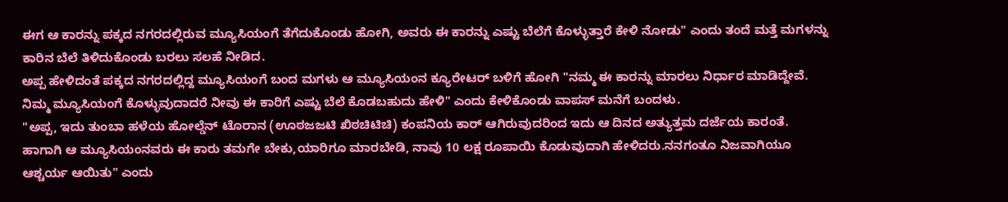ಈಗ ಆ ಕಾರನ್ನು ಪಕ್ಕದ ನಗರದಲ್ಲಿರುವ ಮ್ಯೂಸಿಯಂಗೆ ತೆಗೆದುಕೊಂಡು ಹೋಗಿ, ಅವರು ಈ ಕಾರನ್ನು ಎಷ್ಟು ಬೆಲೆಗೆ ಕೊಳ್ಳುತ್ತಾರೆ ಕೇಳಿ ನೋಡು" ಎಂದು ತಂದೆ ಮತ್ತೆ ಮಗಳನ್ನು ಕಾರಿನ ಬೆಲೆ ತಿಳಿದುಕೊಂಡು ಬರಲು ಸಲಹೆ ನೀಡಿದ.
ಅಪ್ಪ ಹೇಳಿದಂತೆ ಪಕ್ಕದ ನಗರದಲ್ಲಿದ್ದ ಮ್ಯೂಸಿಯಂಗೆ ಬಂದ ಮಗಳು ಆ ಮ್ಯೂಸಿಯಂನ ಕ್ಯೂರೇಟರ್ ಬಳಿಗೆ ಹೋಗಿ "ನಮ್ಮ ಈ ಕಾರನ್ನು ಮಾರಲು ನಿರ್ಧಾರ ಮಾಡಿದ್ದೇವೆ. ನಿಮ್ಮ ಮ್ಯೂಸಿಯಂಗೆ ಕೊಳ್ಳುವುದಾದರೆ ನೀವು ಈ ಕಾರಿಗೆ ಎಷ್ಟು ಬೆಲೆ ಕೊಡಬಹುದು ಹೇಳಿ" ಎಂದು ಕೇಳಿಕೊಂಡು ವಾಪಸ್ ಮನೆಗೆ ಬಂದಳು.
"ಅಪ್ಪ, ಇದು ತುಂಬಾ ಹಳೆಯ ಹೋಲ್ಡೆನ್ ಟೊರಾನ (ಊಠಜಜಟಿ ಖಿಠಚಿಟಿಚಿ) ಕಂಪನಿಯ ಕಾರ್ ಆಗಿರುವುದರಿಂದ ಇದು ಆ ದಿನದ ಅತ್ಯುತ್ತಮ ದರ್ಜೆಯ ಕಾರಂತೆ. ಹಾಗಾಗಿ ಆ ಮ್ಯೂಸಿಯಂನವರು ಈ ಕಾರು ತಮಗೇ ಬೇಕು,ಯಾರಿಗೂ ಮಾರಬೇಡಿ, ನಾವು 10 ಲಕ್ಷ ರೂಪಾಯಿ ಕೊಡುವುದಾಗಿ ಹೇಳಿದರು.ನನಗಂತೂ ನಿಜವಾಗಿಯೂ ಆಶ್ಚರ್ಯ ಆಯಿತು" ಎಂದು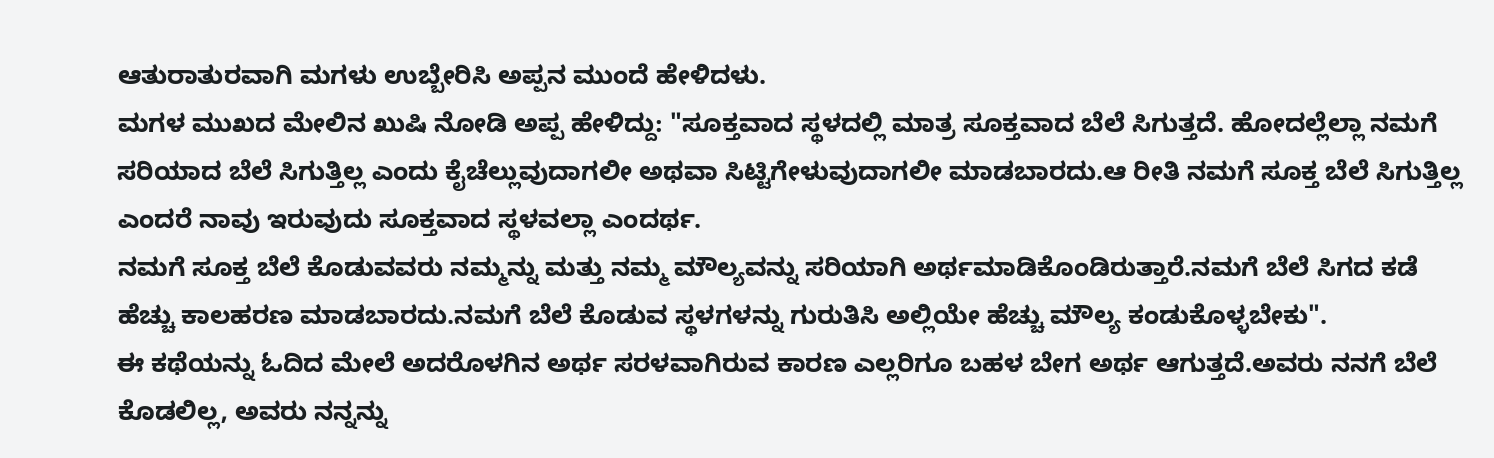ಆತುರಾತುರವಾಗಿ ಮಗಳು ಉಬ್ಬೇರಿಸಿ ಅಪ್ಪನ ಮುಂದೆ ಹೇಳಿದಳು.
ಮಗಳ ಮುಖದ ಮೇಲಿನ ಖುಷಿ ನೋಡಿ ಅಪ್ಪ ಹೇಳಿದ್ದು: "ಸೂಕ್ತವಾದ ಸ್ಥಳದಲ್ಲಿ ಮಾತ್ರ ಸೂಕ್ತವಾದ ಬೆಲೆ ಸಿಗುತ್ತದೆ. ಹೋದಲ್ಲೆಲ್ಲಾ ನಮಗೆ ಸರಿಯಾದ ಬೆಲೆ ಸಿಗುತ್ತಿಲ್ಲ ಎಂದು ಕೈಚೆಲ್ಲುವುದಾಗಲೀ ಅಥವಾ ಸಿಟ್ಟಿಗೇಳುವುದಾಗಲೀ ಮಾಡಬಾರದು.ಆ ರೀತಿ ನಮಗೆ ಸೂಕ್ತ ಬೆಲೆ ಸಿಗುತ್ತಿಲ್ಲ ಎಂದರೆ ನಾವು ಇರುವುದು ಸೂಕ್ತವಾದ ಸ್ಥಳವಲ್ಲಾ ಎಂದರ್ಥ.
ನಮಗೆ ಸೂಕ್ತ ಬೆಲೆ ಕೊಡುವವರು ನಮ್ಮನ್ನು ಮತ್ತು ನಮ್ಮ ಮೌಲ್ಯವನ್ನು ಸರಿಯಾಗಿ ಅರ್ಥಮಾಡಿಕೊಂಡಿರುತ್ತಾರೆ.ನಮಗೆ ಬೆಲೆ ಸಿಗದ ಕಡೆ ಹೆಚ್ಚು ಕಾಲಹರಣ ಮಾಡಬಾರದು.ನಮಗೆ ಬೆಲೆ ಕೊಡುವ ಸ್ಥಳಗಳನ್ನು ಗುರುತಿಸಿ ಅಲ್ಲಿಯೇ ಹೆಚ್ಚು ಮೌಲ್ಯ ಕಂಡುಕೊಳ್ಳಬೇಕು".
ಈ ಕಥೆಯನ್ನು ಓದಿದ ಮೇಲೆ ಅದರೊಳಗಿನ ಅರ್ಥ ಸರಳವಾಗಿರುವ ಕಾರಣ ಎಲ್ಲರಿಗೂ ಬಹಳ ಬೇಗ ಅರ್ಥ ಆಗುತ್ತದೆ.ಅವರು ನನಗೆ ಬೆಲೆ ಕೊಡಲಿಲ್ಲ, ಅವರು ನನ್ನನ್ನು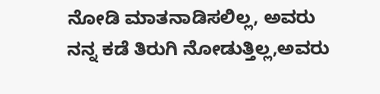ನೋಡಿ ಮಾತನಾಡಿಸಲಿಲ್ಲ, ಅವರು ನನ್ನ ಕಡೆ ತಿರುಗಿ ನೋಡುತ್ತಿಲ್ಲ,ಅವರು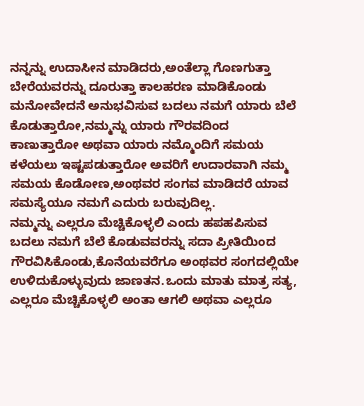ನನ್ನನ್ನು ಉದಾಸೀನ ಮಾಡಿದರು,ಅಂತೆಲ್ಲಾ ಗೊಣಗುತ್ತಾ ಬೇರೆಯವರನ್ನು ದೂರುತ್ತಾ ಕಾಲಹರಣ ಮಾಡಿಕೊಂಡು ಮನೋವೇದನೆ ಅನುಭವಿಸುವ ಬದಲು ನಮಗೆ ಯಾರು ಬೆಲೆ ಕೊಡುತ್ತಾರೋ,ನಮ್ಮನ್ನು ಯಾರು ಗೌರವದಿಂದ ಕಾಣುತ್ತಾರೋ ಅಥವಾ ಯಾರು ನಮ್ಮೊಂದಿಗೆ ಸಮಯ ಕಳೆಯಲು ಇಷ್ಟಪಡುತ್ತಾರೋ ಅವರಿಗೆ ಉದಾರವಾಗಿ ನಮ್ಮ ಸಮಯ ಕೊಡೋಣ,ಅಂಥವರ ಸಂಗವ ಮಾಡಿದರೆ ಯಾವ ಸಮಸ್ಯೆಯೂ ನಮಗೆ ಎದುರು ಬರುವುದಿಲ್ಲ.
ನಮ್ಮನ್ನು ಎಲ್ಲರೂ ಮೆಚ್ಚಿಕೊಳ್ಳಲಿ ಎಂದು ಹಪಹಪಿಸುವ ಬದಲು ನಮಗೆ ಬೆಲೆ ಕೊಡುವವರನ್ನು ಸದಾ ಪ್ರೀತಿಯಿಂದ ಗೌರವಿಸಿಕೊಂಡು,ಕೊನೆಯವರೆಗೂ ಅಂಥವರ ಸಂಗದಲ್ಲಿಯೇ ಉಳಿದುಕೊಳ್ಳುವುದು ಜಾಣತನ.ಒಂದು ಮಾತು ಮಾತ್ರ ಸತ್ಯ, ಎಲ್ಲರೂ ಮೆಚ್ಚಿಕೊಳ್ಳಲಿ ಅಂತಾ ಆಗಲಿ ಅಥವಾ ಎಲ್ಲರೂ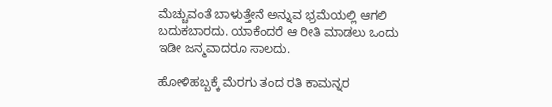ಮೆಚ್ಚುವಂತೆ ಬಾಳುತ್ತೇನೆ ಅನ್ನುವ ಭ್ರಮೆಯಲ್ಲಿ ಆಗಲಿ ಬದುಕಬಾರದು. ಯಾಕೆಂದರೆ ಆ ರೀತಿ ಮಾಡಲು ಒಂದು ಇಡೀ ಜನ್ಮವಾದರೂ ಸಾಲದು.

ಹೋಳಿಹಬ್ಬಕ್ಕೆ ಮೆರಗು ತಂದ ರತಿ ಕಾಮನ್ನರ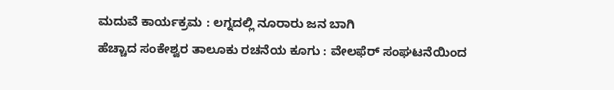ಮದುವೆ ಕಾರ್ಯಕ್ರಮ : ಲಗ್ನದಲ್ಲಿ ನೂರಾರು ಜನ ಬಾಗಿ
ಹೆಚ್ಚಾದ ಸಂಕೇಶ್ವರ ತಾಲೂಕು ರಚನೆಯ ಕೂಗು : ವೇಲಫೆರ್ ಸಂಘಟನೆಯಿಂದ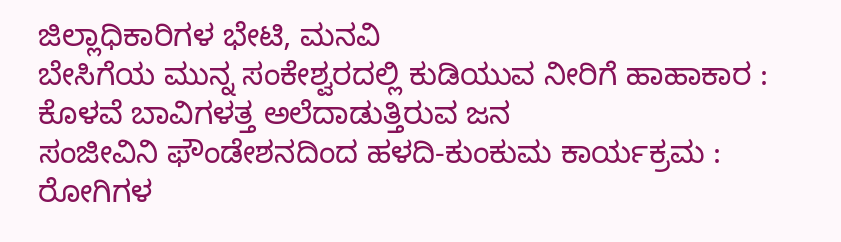ಜಿಲ್ಲಾಧಿಕಾರಿಗಳ ಭೇಟಿ, ಮನವಿ
ಬೇಸಿಗೆಯ ಮುನ್ನ ಸಂಕೇಶ್ವರದಲ್ಲಿ ಕುಡಿಯುವ ನೀರಿಗೆ ಹಾಹಾಕಾರ : ಕೊಳವೆ ಬಾವಿಗಳತ್ತ ಅಲೆದಾಡುತ್ತಿರುವ ಜನ
ಸಂಜೀವಿನಿ ಫೌಂಡೇಶನದಿಂದ ಹಳದಿ-ಕುಂಕುಮ ಕಾರ್ಯಕ್ರಮ : ರೋಗಿಗಳ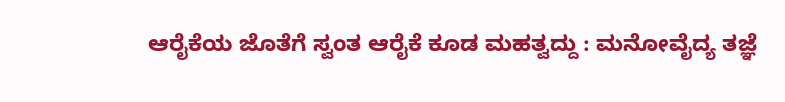ಆರೈಕೆಯ ಜೊತೆಗೆ ಸ್ವಂತ ಆರೈಕೆ ಕೂಡ ಮಹತ್ವದ್ದು : ಮನೋವೈದ್ಯ ತಜ್ಞೆ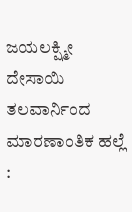ಜಯಲಕ್ಷ್ಮೀ ದೇಸಾಯಿ
ತಲವಾರ್ನಿಂದ ಮಾರಣಾಂತಿಕ ಹಲ್ಲೆ :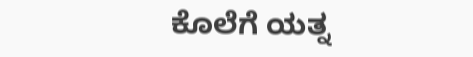ಕೊಲೆಗೆ ಯತ್ನ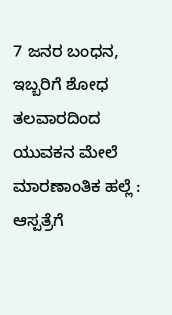7 ಜನರ ಬಂಧನ, ಇಬ್ಬರಿಗೆ ಶೋಧ
ತಲವಾರದಿಂದ ಯುವಕನ ಮೇಲೆ ಮಾರಣಾಂತಿಕ ಹಲ್ಲೆ : ಆಸ್ಪತ್ರೆಗೆ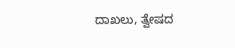ದಾಖಲು, ತ್ವೇಷದ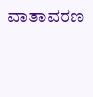ವಾತಾವರಣ